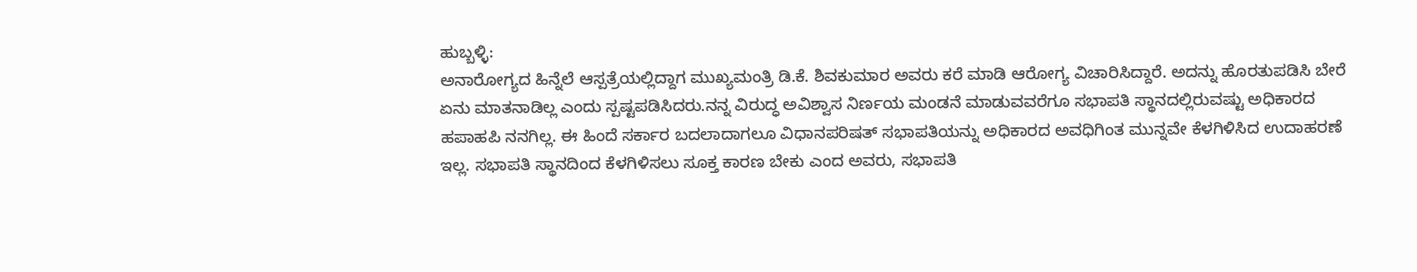ಹುಬ್ಬಳ್ಳಿ:
ಅನಾರೋಗ್ಯದ ಹಿನ್ನೆಲೆ ಆಸ್ಪತ್ರೆಯಲ್ಲಿದ್ದಾಗ ಮುಖ್ಯಮಂತ್ರಿ ಡಿ.ಕೆ. ಶಿವಕುಮಾರ ಅವರು ಕರೆ ಮಾಡಿ ಆರೋಗ್ಯ ವಿಚಾರಿಸಿದ್ದಾರೆ. ಅದನ್ನು ಹೊರತುಪಡಿಸಿ ಬೇರೆ ಏನು ಮಾತನಾಡಿಲ್ಲ ಎಂದು ಸ್ಪಷ್ಟಪಡಿಸಿದರು.ನನ್ನ ವಿರುದ್ಧ ಅವಿಶ್ವಾಸ ನಿರ್ಣಯ ಮಂಡನೆ ಮಾಡುವವರೆಗೂ ಸಭಾಪತಿ ಸ್ಥಾನದಲ್ಲಿರುವಷ್ಟು ಅಧಿಕಾರದ ಹಪಾಹಪಿ ನನಗಿಲ್ಲ. ಈ ಹಿಂದೆ ಸರ್ಕಾರ ಬದಲಾದಾಗಲೂ ವಿಧಾನಪರಿಷತ್ ಸಭಾಪತಿಯನ್ನು ಅಧಿಕಾರದ ಅವಧಿಗಿಂತ ಮುನ್ನವೇ ಕೆಳಗಿಳಿಸಿದ ಉದಾಹರಣೆ ಇಲ್ಲ. ಸಭಾಪತಿ ಸ್ಥಾನದಿಂದ ಕೆಳಗಿಳಿಸಲು ಸೂಕ್ತ ಕಾರಣ ಬೇಕು ಎಂದ ಅವರು, ಸಭಾಪತಿ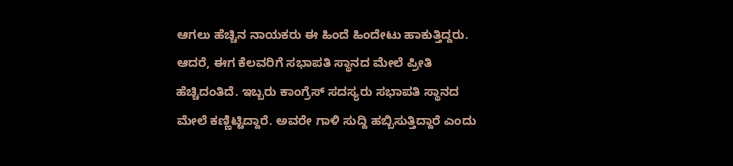ಆಗಲು ಹೆಚ್ಚಿನ ನಾಯಕರು ಈ ಹಿಂದೆ ಹಿಂದೇಟು ಹಾಕುತ್ತಿದ್ದರು. ಆದರೆ, ಈಗ ಕೆಲವರಿಗೆ ಸಭಾಪತಿ ಸ್ಥಾನದ ಮೇಲೆ ಪ್ರೀತಿ ಹೆಚ್ಚಿದಂತಿದೆ. ಇಬ್ಬರು ಕಾಂಗ್ರೆಸ್ ಸದಸ್ಯರು ಸಭಾಪತಿ ಸ್ಥಾನದ ಮೇಲೆ ಕಣ್ಣಿಟ್ಟಿದ್ದಾರೆ. ಅವರೇ ಗಾಳಿ ಸುದ್ದಿ ಹಬ್ಬಿಸುತ್ತಿದ್ದಾರೆ ಎಂದು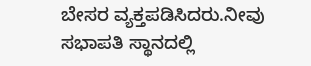ಬೇಸರ ವ್ಯಕ್ತಪಡಿಸಿದರು.ನೀವು ಸಭಾಪತಿ ಸ್ಥಾನದಲ್ಲಿ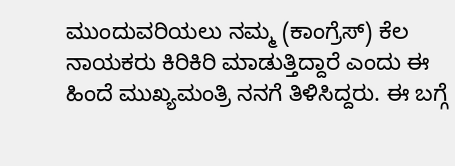ಮುಂದುವರಿಯಲು ನಮ್ಮ (ಕಾಂಗ್ರೆಸ್) ಕೆಲ ನಾಯಕರು ಕಿರಿಕಿರಿ ಮಾಡುತ್ತಿದ್ದಾರೆ ಎಂದು ಈ ಹಿಂದೆ ಮುಖ್ಯಮಂತ್ರಿ ನನಗೆ ತಿಳಿಸಿದ್ದರು. ಈ ಬಗ್ಗೆ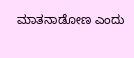ಮಾತನಾಡೋಣ ಎಂದು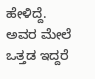ಹೇಳಿದ್ದೆ. ಅವರ ಮೇಲೆ ಒತ್ತಡ ಇದ್ದರೆ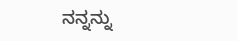ನನ್ನನ್ನು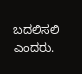ಬದಲಿಸಲಿ ಎಂದರು.